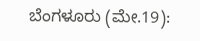ಬೆಂಗಳೂರು (ಮೇ.19):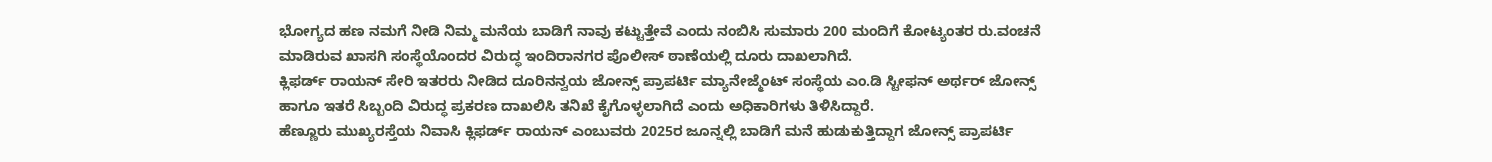ಭೋಗ್ಯದ ಹಣ ನಮಗೆ ನೀಡಿ ನಿಮ್ಮ ಮನೆಯ ಬಾಡಿಗೆ ನಾವು ಕಟ್ಟುತ್ತೇವೆ ಎಂದು ನಂಬಿಸಿ ಸುಮಾರು 200 ಮಂದಿಗೆ ಕೋಟ್ಯಂತರ ರು.ವಂಚನೆ ಮಾಡಿರುವ ಖಾಸಗಿ ಸಂಸ್ಥೆಯೊಂದರ ವಿರುದ್ಧ ಇಂದಿರಾನಗರ ಪೊಲೀಸ್ ಠಾಣೆಯಲ್ಲಿ ದೂರು ದಾಖಲಾಗಿದೆ.
ಕ್ಲಿಫರ್ಡ್ ರಾಯನ್ ಸೇರಿ ಇತರರು ನೀಡಿದ ದೂರಿನನ್ವಯ ಜೋನ್ಸ್ ಪ್ರಾಪರ್ಟಿ ಮ್ಯಾನೇಜ್ಮೆಂಟ್ ಸಂಸ್ಥೆಯ ಎಂ.ಡಿ ಸ್ಟೀಫನ್ ಅರ್ಥರ್ ಜೋನ್ಸ್ ಹಾಗೂ ಇತರೆ ಸಿಬ್ಬಂದಿ ವಿರುದ್ಧ ಪ್ರಕರಣ ದಾಖಲಿಸಿ ತನಿಖೆ ಕೈಗೊಳ್ಳಲಾಗಿದೆ ಎಂದು ಅಧಿಕಾರಿಗಳು ತಿಳಿಸಿದ್ದಾರೆ.
ಹೆಣ್ಣೂರು ಮುಖ್ಯರಸ್ತೆಯ ನಿವಾಸಿ ಕ್ಲಿಫರ್ಡ್ ರಾಯನ್ ಎಂಬುವರು 2025ರ ಜೂನ್ನಲ್ಲಿ ಬಾಡಿಗೆ ಮನೆ ಹುಡುಕುತ್ತಿದ್ದಾಗ ಜೋನ್ಸ್ ಪ್ರಾಪರ್ಟಿ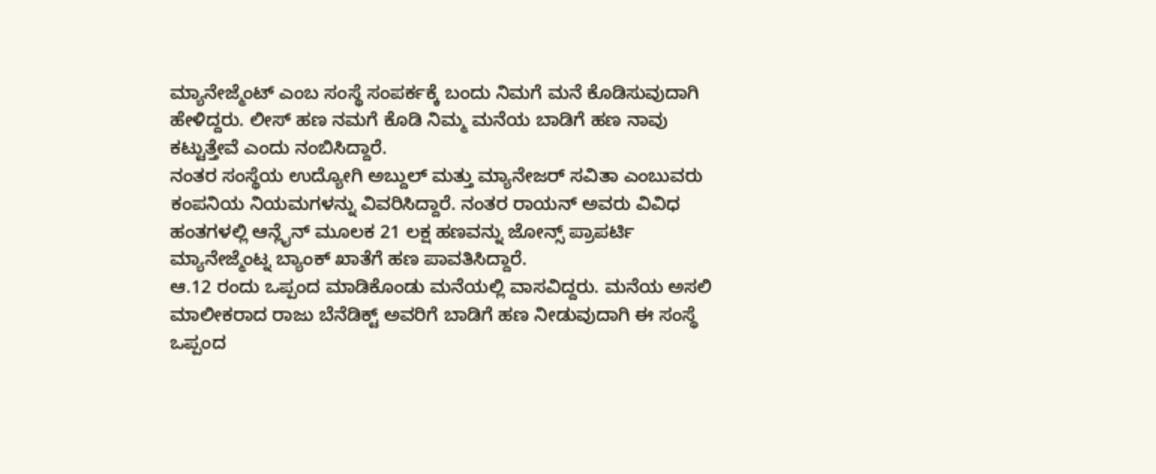ಮ್ಯಾನೇಜ್ಮೆಂಟ್ ಎಂಬ ಸಂಸ್ಥೆ ಸಂಪರ್ಕಕ್ಕೆ ಬಂದು ನಿಮಗೆ ಮನೆ ಕೊಡಿಸುವುದಾಗಿ ಹೇಳಿದ್ದರು. ಲೀಸ್ ಹಣ ನಮಗೆ ಕೊಡಿ ನಿಮ್ಮ ಮನೆಯ ಬಾಡಿಗೆ ಹಣ ನಾವು ಕಟ್ಟುತ್ತೇವೆ ಎಂದು ನಂಬಿಸಿದ್ದಾರೆ.
ನಂತರ ಸಂಸ್ಥೆಯ ಉದ್ಯೋಗಿ ಅಬ್ದುಲ್ ಮತ್ತು ಮ್ಯಾನೇಜರ್ ಸವಿತಾ ಎಂಬುವರು ಕಂಪನಿಯ ನಿಯಮಗಳನ್ನು ವಿವರಿಸಿದ್ದಾರೆ. ನಂತರ ರಾಯನ್ ಅವರು ವಿವಿಧ ಹಂತಗಳಲ್ಲಿ ಆನ್ಲೈನ್ ಮೂಲಕ 21 ಲಕ್ಷ ಹಣವನ್ನು ಜೋನ್ಸ್ ಪ್ರಾಪರ್ಟಿ ಮ್ಯಾನೇಜ್ಮೆಂಟ್ನ ಬ್ಯಾಂಕ್ ಖಾತೆಗೆ ಹಣ ಪಾವತಿಸಿದ್ದಾರೆ.
ಆ.12 ರಂದು ಒಪ್ಪಂದ ಮಾಡಿಕೊಂಡು ಮನೆಯಲ್ಲಿ ವಾಸವಿದ್ದರು. ಮನೆಯ ಅಸಲಿ ಮಾಲೀಕರಾದ ರಾಜು ಬೆನೆಡಿಕ್ಟ್ ಅವರಿಗೆ ಬಾಡಿಗೆ ಹಣ ನೀಡುವುದಾಗಿ ಈ ಸಂಸ್ಥೆ ಒಪ್ಪಂದ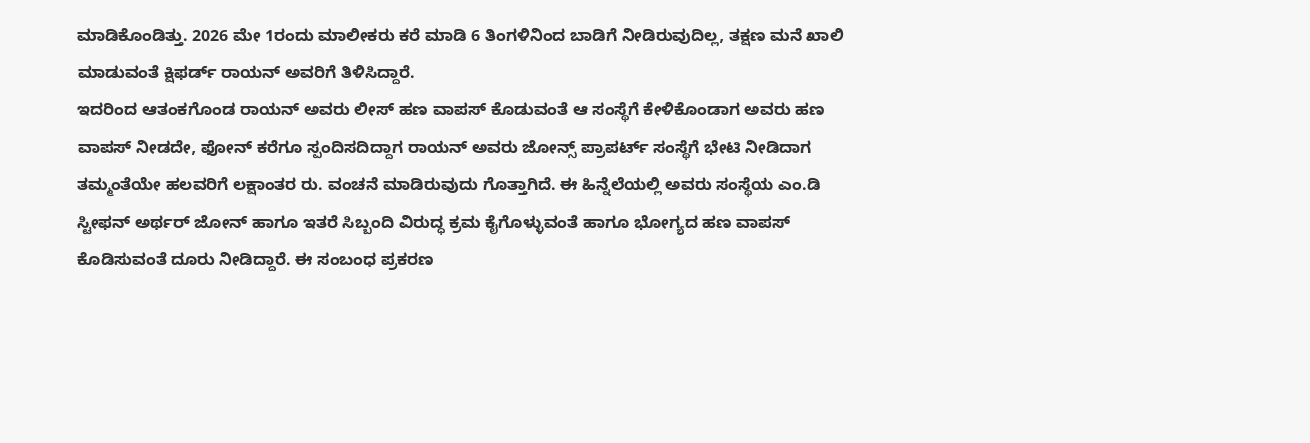ಮಾಡಿಕೊಂಡಿತ್ತು. 2026 ಮೇ 1ರಂದು ಮಾಲೀಕರು ಕರೆ ಮಾಡಿ 6 ತಿಂಗಳಿನಿಂದ ಬಾಡಿಗೆ ನೀಡಿರುವುದಿಲ್ಲ, ತಕ್ಷಣ ಮನೆ ಖಾಲಿ ಮಾಡುವಂತೆ ಕ್ಷಿಫರ್ಡ್ ರಾಯನ್ ಅವರಿಗೆ ತಿಳಿಸಿದ್ದಾರೆ.
ಇದರಿಂದ ಆತಂಕಗೊಂಡ ರಾಯನ್ ಅವರು ಲೀಸ್ ಹಣ ವಾಪಸ್ ಕೊಡುವಂತೆ ಆ ಸಂಸ್ಥೆಗೆ ಕೇಳಿಕೊಂಡಾಗ ಅವರು ಹಣ ವಾಪಸ್ ನೀಡದೇ, ಫೋನ್ ಕರೆಗೂ ಸ್ಪಂದಿಸದಿದ್ದಾಗ ರಾಯನ್ ಅವರು ಜೋನ್ಸ್ ಪ್ರಾಪರ್ಟ್ ಸಂಸ್ಥೆಗೆ ಭೇಟಿ ನೀಡಿದಾಗ ತಮ್ಮಂತೆಯೇ ಹಲವರಿಗೆ ಲಕ್ಷಾಂತರ ರು. ವಂಚನೆ ಮಾಡಿರುವುದು ಗೊತ್ತಾಗಿದೆ. ಈ ಹಿನ್ನೆಲೆಯಲ್ಲಿ ಅವರು ಸಂಸ್ಥೆಯ ಎಂ.ಡಿ ಸ್ಟೀಫನ್ ಅರ್ಥರ್ ಜೋನ್ ಹಾಗೂ ಇತರೆ ಸಿಬ್ಬಂದಿ ವಿರುದ್ಧ ಕ್ರಮ ಕೈಗೊಳ್ಳುವಂತೆ ಹಾಗೂ ಭೋಗ್ಯದ ಹಣ ವಾಪಸ್ ಕೊಡಿಸುವಂತೆ ದೂರು ನೀಡಿದ್ದಾರೆ. ಈ ಸಂಬಂಧ ಪ್ರಕರಣ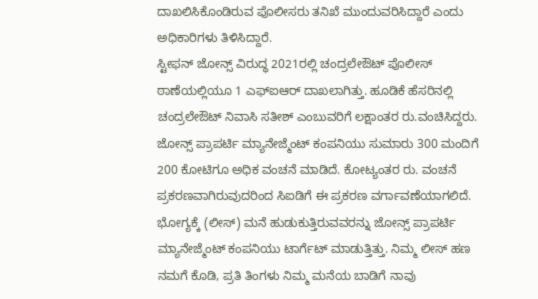ದಾಖಲಿಸಿಕೊಂಡಿರುವ ಪೊಲೀಸರು ತನಿಖೆ ಮುಂದುವರಿಸಿದ್ದಾರೆ ಎಂದು ಅಧಿಕಾರಿಗಳು ತಿಳಿಸಿದ್ದಾರೆ.
ಸ್ಟೀಫನ್ ಜೋನ್ಸ್ ವಿರುದ್ಧ 2021ರಲ್ಲಿ ಚಂದ್ರಲೇಔಟ್ ಪೊಲೀಸ್ ಠಾಣೆಯಲ್ಲಿಯೂ 1 ಎಫ್ಐಆರ್ ದಾಖಲಾಗಿತ್ತು. ಹೂಡಿಕೆ ಹೆಸರಿನಲ್ಲಿ ಚಂದ್ರಲೇಔಟ್ ನಿವಾಸಿ ಸತೀಶ್ ಎಂಬುವರಿಗೆ ಲಕ್ಷಾಂತರ ರು.ವಂಚಿಸಿದ್ದರು. ಜೋನ್ಸ್ ಪ್ರಾಪರ್ಟಿ ಮ್ಯಾನೇಜ್ಮೆಂಟ್ ಕಂಪನಿಯು ಸುಮಾರು 300 ಮಂದಿಗೆ 200 ಕೋಟಿಗೂ ಅಧಿಕ ವಂಚನೆ ಮಾಡಿದೆ. ಕೋಟ್ಯಂತರ ರು. ವಂಚನೆ ಪ್ರಕರಣವಾಗಿರುವುದರಿಂದ ಸಿಐಡಿಗೆ ಈ ಪ್ರಕರಣ ವರ್ಗಾವಣೆಯಾಗಲಿದೆ.
ಭೋಗ್ಯಕ್ಕೆ (ಲೀಸ್) ಮನೆ ಹುಡುಕುತ್ತಿರುವವರನ್ನು ಜೋನ್ಸ್ ಪ್ರಾಪರ್ಟಿ ಮ್ಯಾನೇಜ್ಮೆಂಟ್ ಕಂಪನಿಯು ಟಾರ್ಗೆಟ್ ಮಾಡುತ್ತಿತ್ತು. ನಿಮ್ಮ ಲೀಸ್ ಹಣ ನಮಗೆ ಕೊಡಿ, ಪ್ರತಿ ತಿಂಗಳು ನಿಮ್ಮ ಮನೆಯ ಬಾಡಿಗೆ ನಾವು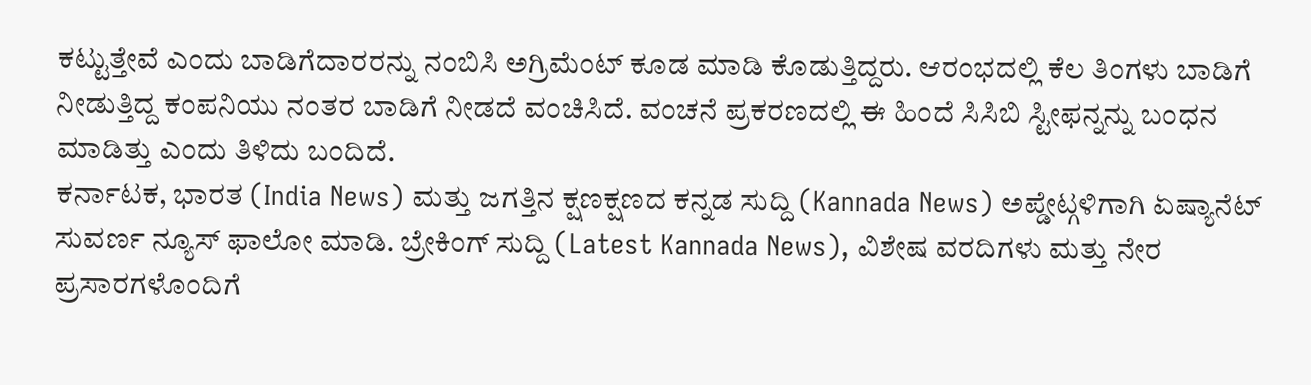ಕಟ್ಟುತ್ತೇವೆ ಎಂದು ಬಾಡಿಗೆದಾರರನ್ನು ನಂಬಿಸಿ ಅಗ್ರಿಮೆಂಟ್ ಕೂಡ ಮಾಡಿ ಕೊಡುತ್ತಿದ್ದರು. ಆರಂಭದಲ್ಲಿ ಕೆಲ ತಿಂಗಳು ಬಾಡಿಗೆ ನೀಡುತ್ತಿದ್ದ ಕಂಪನಿಯು ನಂತರ ಬಾಡಿಗೆ ನೀಡದೆ ವಂಚಿಸಿದೆ. ವಂಚನೆ ಪ್ರಕರಣದಲ್ಲಿ ಈ ಹಿಂದೆ ಸಿಸಿಬಿ ಸ್ಟೀಫನ್ನನ್ನು ಬಂಧನ ಮಾಡಿತ್ತು ಎಂದು ತಿಳಿದು ಬಂದಿದೆ.
ಕರ್ನಾಟಕ, ಭಾರತ (India News) ಮತ್ತು ಜಗತ್ತಿನ ಕ್ಷಣಕ್ಷಣದ ಕನ್ನಡ ಸುದ್ದಿ (Kannada News) ಅಪ್ಡೇಟ್ಗಳಿಗಾಗಿ ಏಷ್ಯಾನೆಟ್ ಸುವರ್ಣ ನ್ಯೂಸ್ ಫಾಲೋ ಮಾಡಿ. ಬ್ರೇಕಿಂಗ್ ಸುದ್ದಿ (Latest Kannada News), ವಿಶೇಷ ವರದಿಗಳು ಮತ್ತು ನೇರ ಪ್ರಸಾರಗಳೊಂದಿಗೆ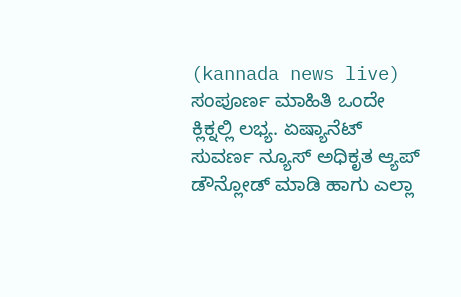(kannada news live) ಸಂಪೂರ್ಣ ಮಾಹಿತಿ ಒಂದೇ ಕ್ಲಿಕ್ನಲ್ಲಿ ಲಭ್ಯ. ಏಷ್ಯಾನೆಟ್ ಸುವರ್ಣ ನ್ಯೂಸ್ ಅಧಿಕೃತ ಆ್ಯಪ್ ಡೌನ್ಲೋಡ್ ಮಾಡಿ ಹಾಗು ಎಲ್ಲಾ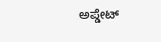ಅಪ್ಡೇಟ್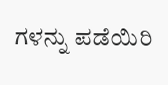ಗಳನ್ನು ಪಡೆಯಿರಿ